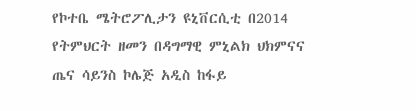የኮተቤ ሜትሮፖሊታን ዩኒቨርሲቲ በ2014 የትምህርት ዘመን በዳግማዊ ምኒልክ ህክምናና ጤና ሳይንስ ኮሌጅ አዲስ ከፋይ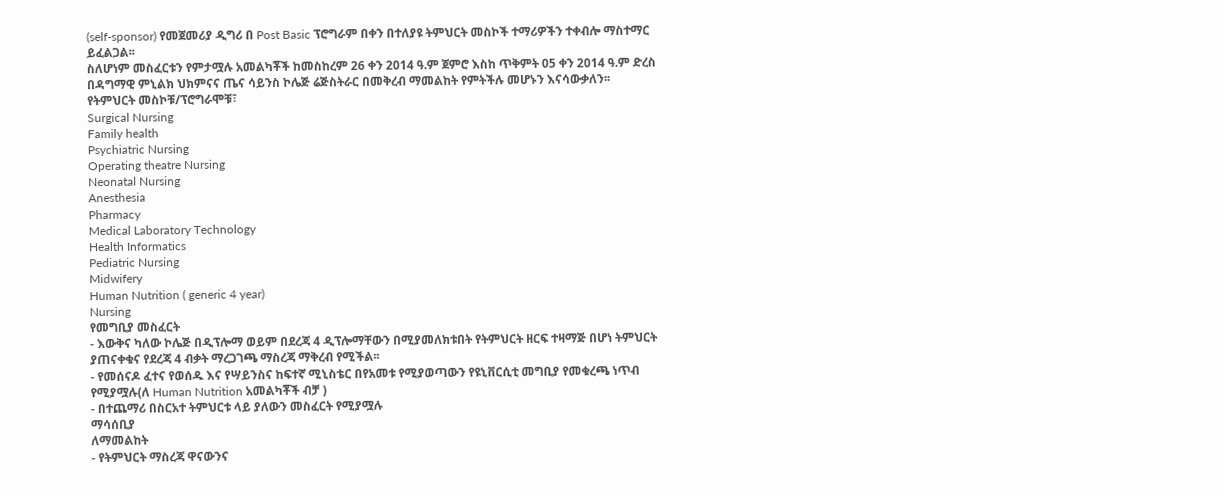(self-sponsor) የመጀመሪያ ዲግሪ በ Post Basic ፕሮግራም በቀን በተለያዩ ትምህርት መስኮች ተማሪዎችን ተቀብሎ ማስተማር ይፈልጋል፡፡
ስለሆነም መስፈርቱን የምታሟሉ አመልካቾች ከመስከረም 26 ቀን 2014 ዓ.ም ጀምሮ እስከ ጥቅምት 05 ቀን 2014 ዓ.ም ድረስ በዳግማዊ ምኒልክ ህክምናና ጤና ሳይንስ ኮሌጅ ሬጅስትራር በመቅረብ ማመልከት የምትችሉ መሆኑን እናሳውቃለን፡፡
የትምህርት መስኮቹ/ፕሮግራሞቹ፣
Surgical Nursing
Family health
Psychiatric Nursing
Operating theatre Nursing
Neonatal Nursing
Anesthesia
Pharmacy
Medical Laboratory Technology
Health Informatics
Pediatric Nursing
Midwifery
Human Nutrition ( generic 4 year)
Nursing
የመግቢያ መስፈርት
- እውቅና ካለው ኮሌጅ በዲፕሎማ ወይም በደረጃ 4 ዲፕሎማቸውን በሚያመለክቱበት የትምህርት ዘርፍ ተዛማጅ በሆነ ትምህርት ያጠናቀቁና የደረጃ 4 ብቃት ማረጋገጫ ማስረጃ ማቅረብ የሚችል፡፡
- የመሰናዶ ፈተና የወሰዱ እና የሣይንስና ከፍተኛ ሚኒስቴር በየአመቱ የሚያወጣውን የዩኒቨርሲቲ መግቢያ የመቁረጫ ነጥብ የሚያሟሉ(ለ Human Nutrition አመልካቾች ብቻ )
- በተጨማሪ በስርአተ ትምህርቱ ላይ ያለውን መስፈርት የሚያሟሉ
ማሳሰቢያ
ለማመልከት
- የትምህርት ማስረጃ ዋናውንና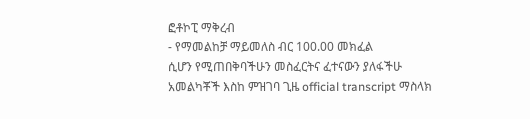ፎቶኮፒ ማቅረብ
- የማመልከቻ ማይመለስ ብር 100.00 መክፈል
ሲሆን የሚጠበቅባችሁን መስፈርትና ፈተናውን ያለፋችሁ አመልካቾች እስከ ምዝገባ ጊዜ official transcript ማስላክ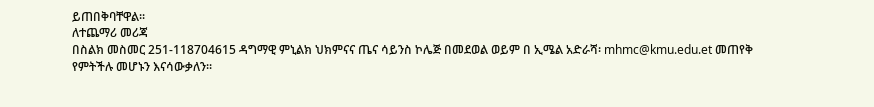ይጠበቅባቸዋል፡፡
ለተጨማሪ መሪጃ
በስልክ መስመር 251-118704615 ዳግማዊ ምኒልክ ህክምናና ጤና ሳይንስ ኮሌጅ በመደወል ወይም በ ኢሜል አድራሻ፡ mhmc@kmu.edu.et መጠየቅ የምትችሉ መሆኑን እናሳውቃለን፡፡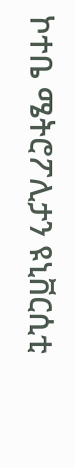ኮተቤ ሜትሮፖሊታን ዩኒቨርሲቲ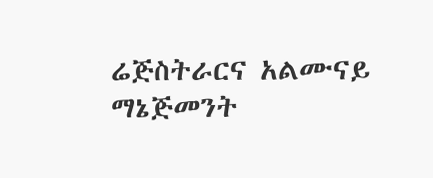ሬጅስትራርና አልሙናይ ማኔጅመንት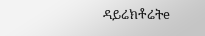ዳይሬክቶሬትe